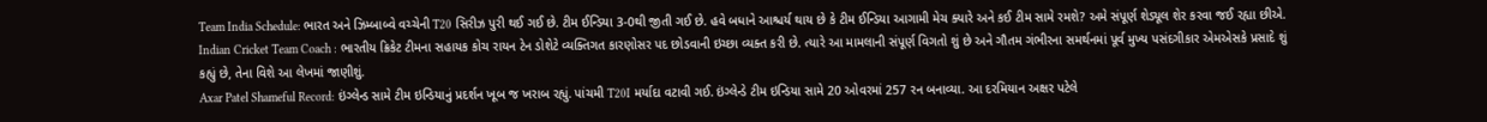Team India Schedule: ભારત અને ઝિમ્બાબ્વે વચ્ચેની T20 સિરીઝ પુરી થઈ ગઈ છે. ટીમ ઈન્ડિયા 3-0થી જીતી ગઈ છે. હવે બધાને આશ્ચર્ય થાય છે કે ટીમ ઈન્ડિયા આગામી મેચ ક્યારે અને કઈ ટીમ સામે રમશે? અમે સંપૂર્ણ શેડ્યૂલ શેર કરવા જઈ રહ્યા છીએ.
Indian Cricket Team Coach : ભારતીય ક્રિકેટ ટીમના સહાયક કોચ રાયન ટેન ડોશેટે વ્યક્તિગત કારણોસર પદ છોડવાની ઇચ્છા વ્યક્ત કરી છે. ત્યારે આ મામલાની સંપૂર્ણ વિગતો શું છે અને ગૌતમ ગંભીરના સમર્થનમાં પૂર્વ મુખ્ય પસંદગીકાર એમએસકે પ્રસાદે શું કહ્યું છે, તેના વિશે આ લેખમાં જાણીશું.
Axar Patel Shameful Record: ઇંગ્લેન્ડ સામે ટીમ ઇન્ડિયાનું પ્રદર્શન ખૂબ જ ખરાબ રહ્યું. પાંચમી T20I મર્યાદા વટાવી ગઈ. ઇંગ્લેન્ડે ટીમ ઇન્ડિયા સામે 20 ઓવરમાં 257 રન બનાવ્યા. આ દરમિયાન અક્ષર પટેલે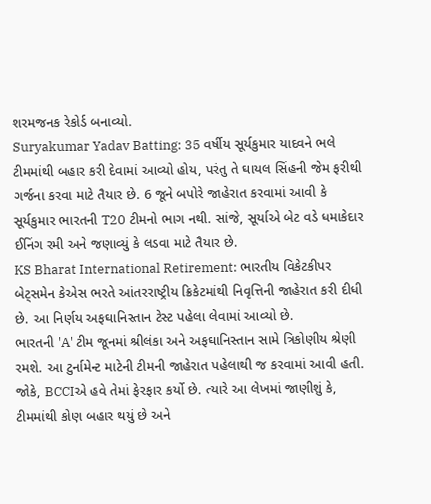શરમજનક રેકોર્ડ બનાવ્યો.
Suryakumar Yadav Batting: 35 વર્ષીય સૂર્યકુમાર યાદવને ભલે ટીમમાંથી બહાર કરી દેવામાં આવ્યો હોય, પરંતુ તે ઘાયલ સિંહની જેમ ફરીથી ગર્જના કરવા માટે તૈયાર છે. 6 જૂને બપોરે જાહેરાત કરવામાં આવી કે સૂર્યકુમાર ભારતની T20 ટીમનો ભાગ નથી. સાંજે, સૂર્યાએ બેટ વડે ધમાકેદાર ઈનિંગ રમી અને જણાવ્યું કે લડવા માટે તૈયાર છે.
KS Bharat International Retirement: ભારતીય વિકેટકીપર બેટ્સમેન કેએસ ભરતે આંતરરાષ્ટ્રીય ક્રિકેટમાંથી નિવૃત્તિની જાહેરાત કરી દીધી છે. આ નિર્ણય અફઘાનિસ્તાન ટેસ્ટ પહેલા લેવામાં આવ્યો છે.
ભારતની 'A' ટીમ જૂનમાં શ્રીલંકા અને અફઘાનિસ્તાન સામે ત્રિકોણીય શ્રેણી રમશે. આ ટુર્નામેન્ટ માટેની ટીમની જાહેરાત પહેલાથી જ કરવામાં આવી હતી. જોકે, BCCIએ હવે તેમાં ફેરફાર કર્યો છે. ત્યારે આ લેખમાં જાણીશું કે, ટીમમાંથી કોણ બહાર થયું છે અને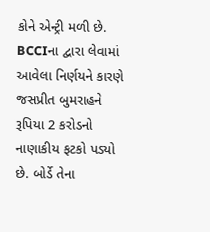કોને એન્ટ્રી મળી છે.
BCCIના દ્વારા લેવામાં આવેલા નિર્ણયને કારણે જસપ્રીત બુમરાહને રૂપિયા 2 કરોડનો નાણાકીય ફટકો પડ્યો છે. બોર્ડે તેના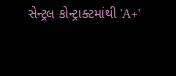સેન્ટ્રલ કોન્ટ્રાક્ટમાંથી 'A+'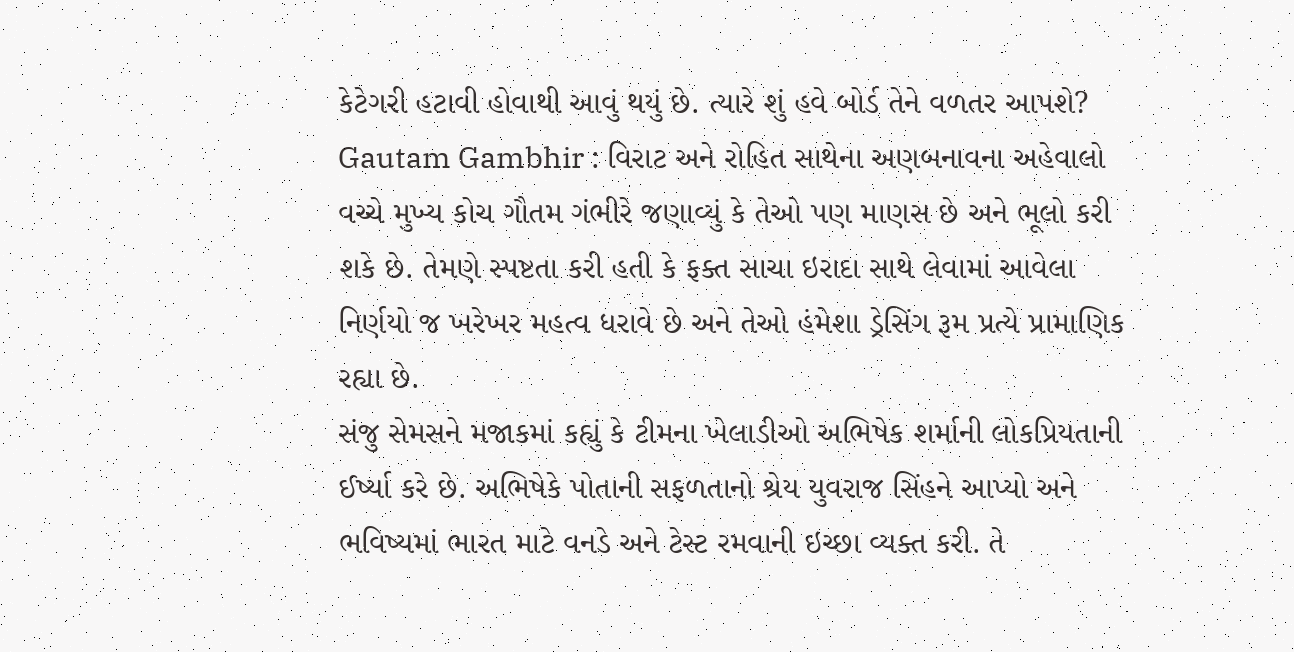કેટેગરી હટાવી હોવાથી આવું થયું છે. ત્યારે શું હવે બોર્ડ તેને વળતર આપશે?
Gautam Gambhir : વિરાટ અને રોહિત સાથેના અણબનાવના અહેવાલો વચ્ચે મુખ્ય કોચ ગૌતમ ગંભીરે જણાવ્યું કે તેઓ પણ માણસ છે અને ભૂલો કરી શકે છે. તેમણે સ્પષ્ટતા કરી હતી કે ફક્ત સાચા ઇરાદા સાથે લેવામાં આવેલા નિર્ણયો જ ખરેખર મહત્વ ધરાવે છે અને તેઓ હંમેશા ડ્રેસિંગ રૂમ પ્રત્યે પ્રામાણિક રહ્યા છે.
સંજુ સેમસને મજાકમાં કહ્યું કે ટીમના ખેલાડીઓ અભિષેક શર્માની લોકપ્રિયતાની ઈર્ષ્યા કરે છે. અભિષેકે પોતાની સફળતાનો શ્રેય યુવરાજ સિંહને આપ્યો અને ભવિષ્યમાં ભારત માટે વનડે અને ટેસ્ટ રમવાની ઇચ્છા વ્યક્ત કરી. તે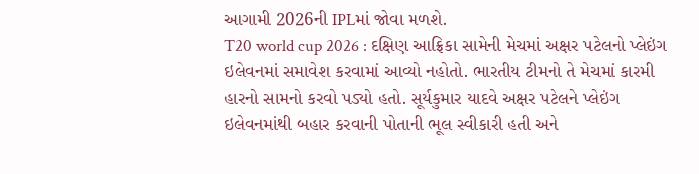આગામી 2026ની IPLમાં જોવા મળશે.
T20 world cup 2026 : દક્ષિણ આફ્રિકા સામેની મેચમાં અક્ષર પટેલનો પ્લેઇંગ ઇલેવનમાં સમાવેશ કરવામાં આવ્યો નહોતો. ભારતીય ટીમનો તે મેચમાં કારમી હારનો સામનો કરવો પડ્યો હતો. સૂર્યકુમાર યાદવે અક્ષર પટેલને પ્લેઇંગ ઇલેવનમાંથી બહાર કરવાની પોતાની ભૂલ સ્વીકારી હતી અને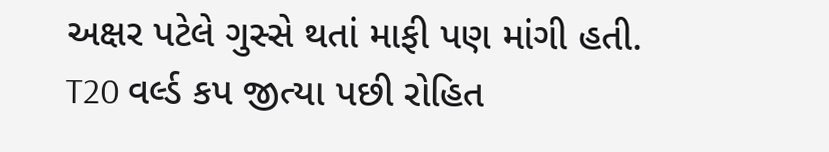અક્ષર પટેલે ગુસ્સે થતાં માફી પણ માંગી હતી.
T20 વર્લ્ડ કપ જીત્યા પછી રોહિત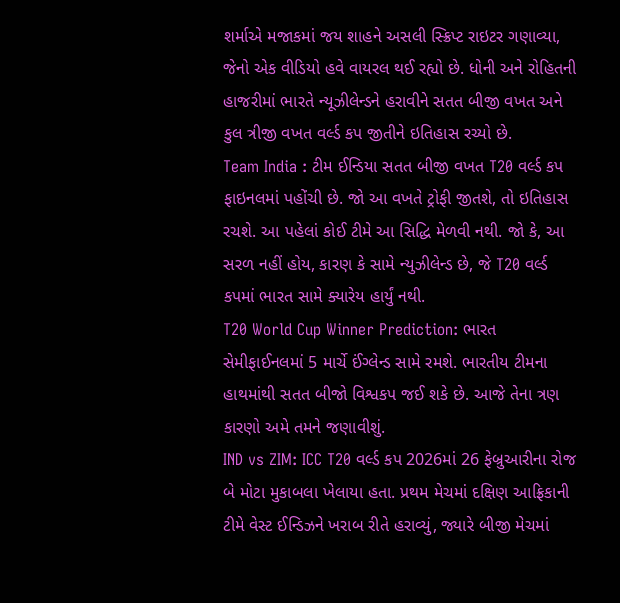શર્માએ મજાકમાં જય શાહને અસલી સ્ક્રિપ્ટ રાઇટર ગણાવ્યા, જેનો એક વીડિયો હવે વાયરલ થઈ રહ્યો છે. ધોની અને રોહિતની હાજરીમાં ભારતે ન્યૂઝીલેન્ડને હરાવીને સતત બીજી વખત અને કુલ ત્રીજી વખત વર્લ્ડ કપ જીતીને ઇતિહાસ રચ્યો છે.
Team India : ટીમ ઈન્ડિયા સતત બીજી વખત T20 વર્લ્ડ કપ ફાઇનલમાં પહોંચી છે. જો આ વખતે ટ્રોફી જીતશે, તો ઇતિહાસ રચશે. આ પહેલાં કોઈ ટીમે આ સિદ્ધિ મેળવી નથી. જો કે, આ સરળ નહીં હોય, કારણ કે સામે ન્યુઝીલેન્ડ છે, જે T20 વર્લ્ડ કપમાં ભારત સામે ક્યારેય હાર્યું નથી.
T20 World Cup Winner Prediction: ભારત સેમીફાઈનલમાં 5 માર્ચે ઈંગ્લેન્ડ સામે રમશે. ભારતીય ટીમના હાથમાંથી સતત બીજો વિશ્વકપ જઈ શકે છે. આજે તેના ત્રણ કારણો અમે તમને જણાવીશું.
IND vs ZIM: ICC T20 વર્લ્ડ કપ 2026માં 26 ફેબ્રુઆરીના રોજ બે મોટા મુકાબલા ખેલાયા હતા. પ્રથમ મેચમાં દક્ષિણ આફ્રિકાની ટીમે વેસ્ટ ઈન્ડિઝને ખરાબ રીતે હરાવ્યું, જ્યારે બીજી મેચમાં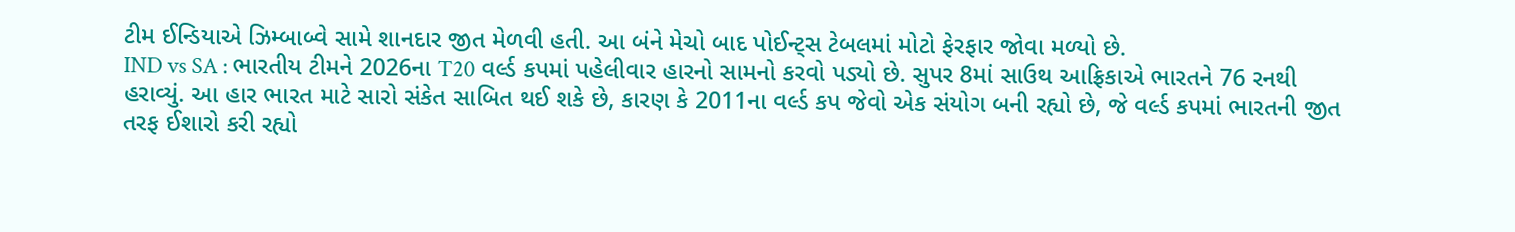ટીમ ઈન્ડિયાએ ઝિમ્બાબ્વે સામે શાનદાર જીત મેળવી હતી. આ બંને મેચો બાદ પોઈન્ટ્સ ટેબલમાં મોટો ફેરફાર જોવા મળ્યો છે.
IND vs SA : ભારતીય ટીમને 2026ના T20 વર્લ્ડ કપમાં પહેલીવાર હારનો સામનો કરવો પડ્યો છે. સુપર 8માં સાઉથ આફ્રિકાએ ભારતને 76 રનથી હરાવ્યું. આ હાર ભારત માટે સારો સંકેત સાબિત થઈ શકે છે, કારણ કે 2011ના વર્લ્ડ કપ જેવો એક સંયોગ બની રહ્યો છે, જે વર્લ્ડ કપમાં ભારતની જીત તરફ ઈશારો કરી રહ્યો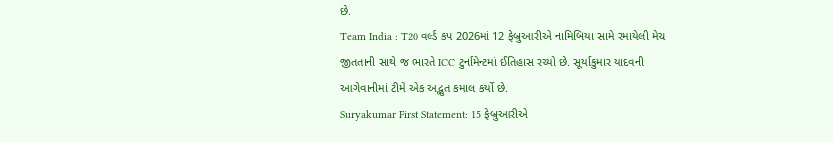છે.
Team India : T20 વર્લ્ડ કપ 2026માં 12 ફેબ્રુઆરીએ નામિબિયા સામે રમાયેલી મેચ જીતતાની સાથે જ ભારતે ICC ટુર્નામેન્ટમાં ઈતિહાસ રચ્યો છે. સૂર્યાકુમાર યાદવની આગેવાનીમાં ટીમે એક અદ્ભુત કમાલ કર્યો છે.
Suryakumar First Statement: 15 ફેબ્રુઆરીએ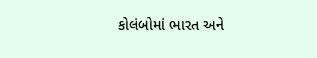કોલંબોમાં ભારત અને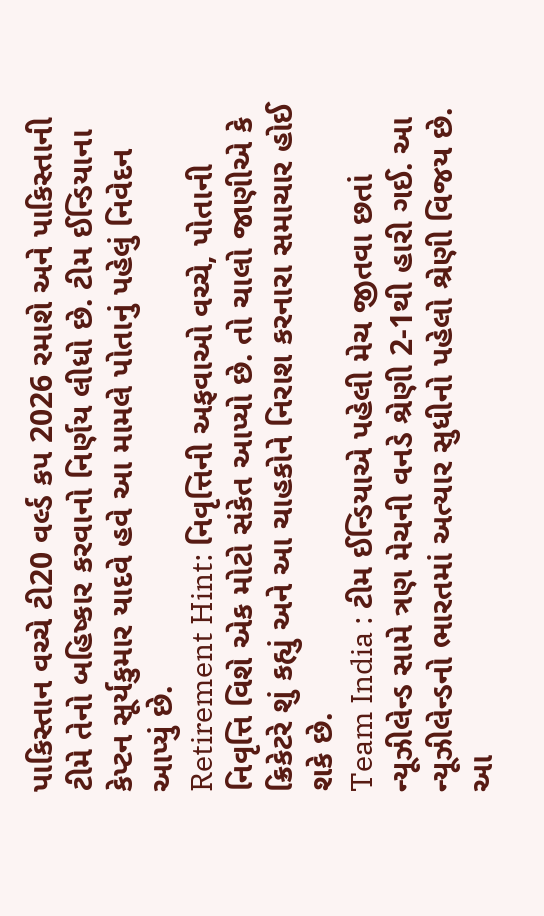પાકિસ્તાન વચ્ચે ટી20 વર્લ્ડ કપ 2026 રમાશે અને પાકિસ્તાની ટીમે તેનો બહિષ્કાર કરવાનો નિર્ણય લીધો છે. ટીમ ઈન્ડિયાના કેપ્ટન સૂર્યકુમાર યાદવે હવે આ મામલે પોતાનું પહેલું નિવેદન આપ્યું છે.
Retirement Hint: નિવૃત્તિની અફવાઓ વચ્ચે, પોતાની નિવૃત્તિ વિશે એક મોટો સંકેત આપ્યો છે. તો ચાલો જાણીએ કે ક્રિકેટરે શું કહ્યું અને આ ચાહકોને નિરાશ કરનારા સમાચાર હોઈ શકે છે.
Team India : ટીમ ઈન્ડિયાએ પહેલી મેચ જીતવા છતાં ન્યૂઝીલેન્ડ સામે ત્રણ મેચની વનડે શ્રેણી 2-1થી હારી ગઈ. આ ન્યૂઝીલેન્ડનો ભારતમાં અત્યાર સુધીનો પહેલો શ્રેણી વિજય છે. આ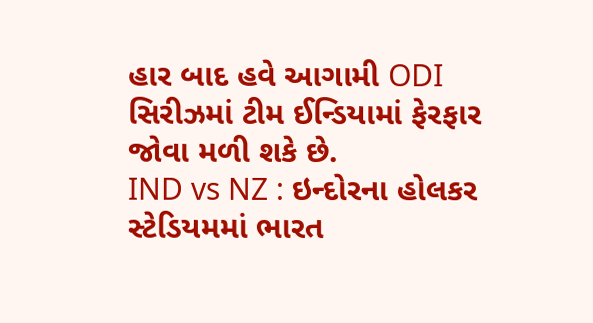હાર બાદ હવે આગામી ODI સિરીઝમાં ટીમ ઈન્ડિયામાં ફેરફાર જોવા મળી શકે છે.
IND vs NZ : ઇન્દોરના હોલકર સ્ટેડિયમમાં ભારત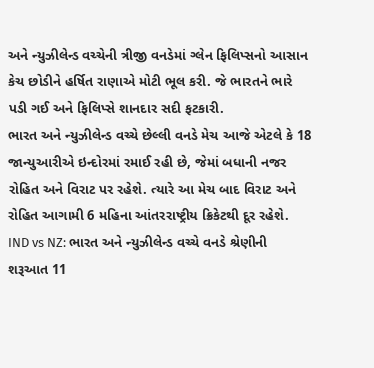અને ન્યુઝીલેન્ડ વચ્ચેની ત્રીજી વનડેમાં ગ્લેન ફિલિપ્સનો આસાન કેચ છોડીને હર્ષિત રાણાએ મોટી ભૂલ કરી. જે ભારતને ભારે પડી ગઈ અને ફિલિપ્સે શાનદાર સદી ફટકારી.
ભારત અને ન્યુઝીલેન્ડ વચ્ચે છેલ્લી વનડે મેચ આજે એટલે કે 18 જાન્યુઆરીએ ઇન્દોરમાં રમાઈ રહી છે, જેમાં બધાની નજર રોહિત અને વિરાટ પર રહેશે. ત્યારે આ મેચ બાદ વિરાટ અને રોહિત આગામી 6 મહિના આંતરરાષ્ટ્રીય ક્રિકેટથી દૂર રહેશે.
IND vs NZ: ભારત અને ન્યુઝીલેન્ડ વચ્ચે વનડે શ્રેણીની શરૂઆત 11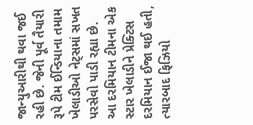જાન્યુઆરીથી થવા જઈ રહી છે. જેની પૂર્વ તૈયારી રૂપે ટીમ ઈન્ડિયાના તમામ ખેલાડીઓ નેટ્સમાં સખત પરસેવો પાડી રહ્યા છે. આ દરમિયાન ટીમના એક સ્ટાર ખેલાડીને પ્રેક્ટિસ દરમિયાન ઈજા થઈ હતી, ત્યારબાદ ફિઝિયો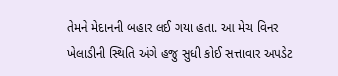તેમને મેદાનની બહાર લઈ ગયા હતા. આ મેચ વિનર ખેલાડીની સ્થિતિ અંગે હજુ સુધી કોઈ સત્તાવાર અપડેટ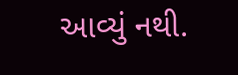આવ્યું નથી.